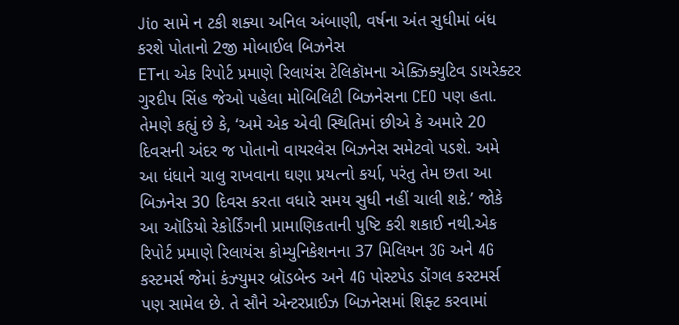Jio સામે ન ટકી શક્યા અનિલ અંબાણી, વર્ષના અંત સુધીમાં બંધ કરશે પોતાનો 2જી મોબાઈલ બિઝનેસ
ETના એક રિપોર્ટ પ્રમાણે રિલાયંસ ટેલિકૉમના એક્ઝિક્યુટિવ ડાયરેક્ટર ગુરદીપ સિંહ જેઓ પહેલા મોબિલિટી બિઝનેસના CEO પણ હતા. તેમણે કહ્યું છે કે, ‘અમે એક એવી સ્થિતિમાં છીએ કે અમારે 20 દિવસની અંદર જ પોતાનો વાયરલેસ બિઝનેસ સમેટવો પડશે. અમે આ ધંધાને ચાલુ રાખવાના ઘણા પ્રયત્નો કર્યા, પરંતુ તેમ છતા આ બિઝનેસ 30 દિવસ કરતા વધારે સમય સુધી નહીં ચાલી શકે.’ જોકે આ ઑડિયો રેકોર્ડિંગની પ્રામાણિકતાની પુષ્ટિ કરી શકાઈ નથી.એક રિપોર્ટ પ્રમાણે રિલાયંસ કોમ્યુનિકેશનના 37 મિલિયન 3G અને 4G કસ્ટમર્સ જેમાં કંઝ્યુમર બ્રૉડબેન્ડ અને 4G પોસ્ટપેડ ડોંગલ કસ્ટમર્સ પણ સામેલ છે. તે સૌને એન્ટરપ્રાઈઝ બિઝનેસમાં શિફ્ટ કરવામાં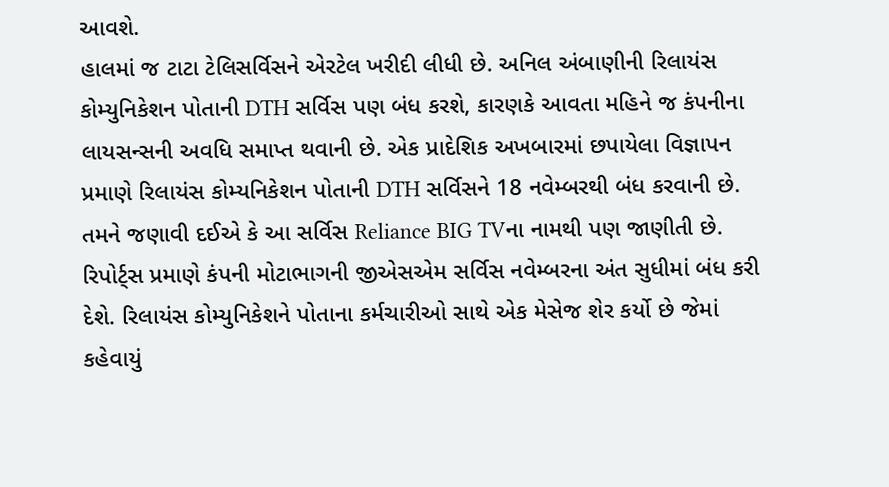આવશે.
હાલમાં જ ટાટા ટેલિસર્વિસને એરટેલ ખરીદી લીધી છે. અનિલ અંબાણીની રિલાયંસ કોમ્યુનિકેશન પોતાની DTH સર્વિસ પણ બંધ કરશે, કારણકે આવતા મહિને જ કંપનીના લાયસન્સની અવધિ સમાપ્ત થવાની છે. એક પ્રાદેશિક અખબારમાં છપાયેલા વિજ્ઞાપન પ્રમાણે રિલાયંસ કોમ્યનિકેશન પોતાની DTH સર્વિસને 18 નવેમ્બરથી બંધ કરવાની છે. તમને જણાવી દઈએ કે આ સર્વિસ Reliance BIG TVના નામથી પણ જાણીતી છે.
રિપોર્ટ્સ પ્રમાણે કંપની મોટાભાગની જીએસએમ સર્વિસ નવેમ્બરના અંત સુધીમાં બંધ કરી દેશે. રિલાયંસ કોમ્યુનિકેશને પોતાના કર્મચારીઓ સાથે એક મેસેજ શેર કર્યો છે જેમાં કહેવાયું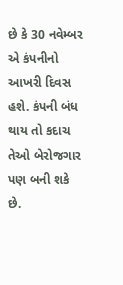છે કે 30 નવેમ્બર એ કંપનીનો આખરી દિવસ હશે. કંપની બંધ થાય તો કદાચ તેઓ બેરોજગાર પણ બની શકે છે.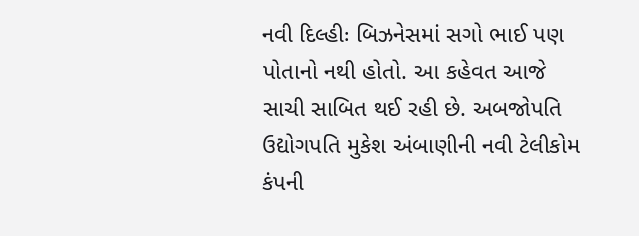નવી દિલ્હીઃ બિઝનેસમાં સગો ભાઈ પણ પોતાનો નથી હોતો. આ કહેવત આજે સાચી સાબિત થઈ રહી છે. અબજોપતિ ઉદ્યોગપતિ મુકેશ અંબાણીની નવી ટેલીકોમ કંપની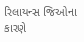રિલાયન્સ જિઓના કારણે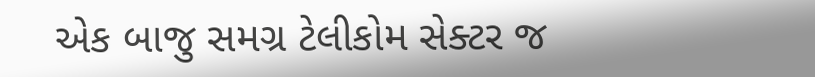એક બાજુ સમગ્ર ટેલીકોમ સેક્ટર જ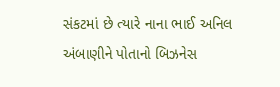સંકટમાં છે ત્યારે નાના ભાઈ અનિલ અંબાણીને પોતાનો બિઝનેસ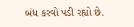બંધ કરવો પડી રહ્યો છે.